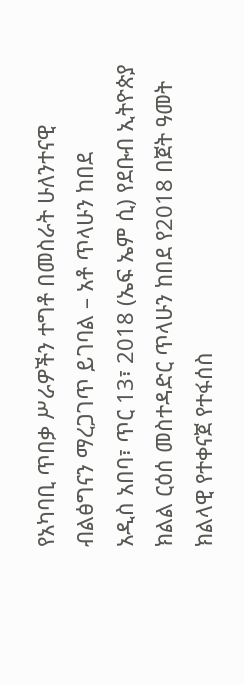የአካባቢ ጥበቃ ሥራዎችን ተግቶ በመስራት ሁለንተናዊ ብልፅግናን ማረጋገጥ ይገባል – አቶ ጥላሁን ከበደ
አዲስ አበባ፣ ጥር 13፣ 2018 (ኤፍ ኤም ሲ) የደቡብ ኢትዮጵያ ክልል ርዕሰ መስተዳድር ጥላሁን ከበደ የ2018 በጀት ዓመት ክልላዊ የተቀናጀ የተፋሰስ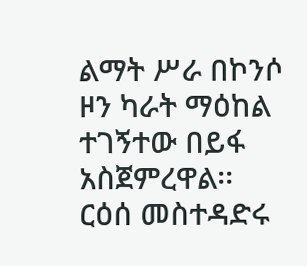ልማት ሥራ በኮንሶ ዞን ካራት ማዕከል ተገኝተው በይፋ አስጀምረዋል፡፡
ርዕሰ መስተዳድሩ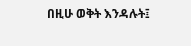በዚሁ ወቅት እንዳሉት፤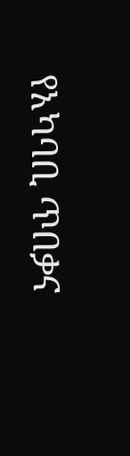የአካባቢ ጥበቃና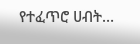የተፈጥሮ ሀብት…